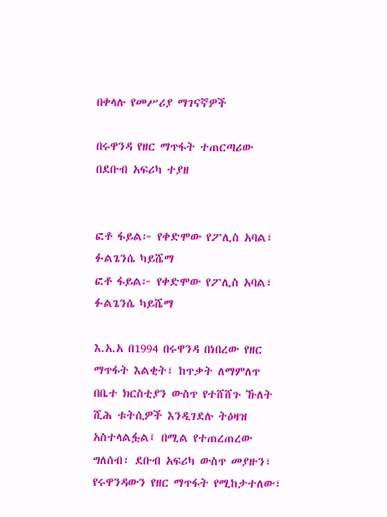በቀላሉ የመሥሪያ ማገናኛዎች

በሩዋንዳ የዘር ማጥፋት ተጠርጣሪው በደቡብ አፍሪካ ተያዘ


ፎቶ ፋይል፦ የቀድሞው የፖሊስ አባል፣ ፉልጌንሴ ካይሼማ
ፎቶ ፋይል፦ የቀድሞው የፖሊስ አባል፣ ፉልጌንሴ ካይሼማ

እ.አ.አ በ1994 በሩዋንዳ በነበረው የዘር ማጥፋት እልቂት፣ ከጥቃት ለማምለጥ በቤተ ክርስቲያን ውስጥ የተሸሸጉ ኹለት ሺሕ ቱትሲዎች እንዲገደሉ ትዕዛዝ አስተላልፏል፤ በሚል የተጠረጠረው ግለሰብ፣ ደቡብ አፍሪካ ውስጥ መያዙን፣ የሩዋንዳውን የዘር ማጥፋት የሚከታተለው፣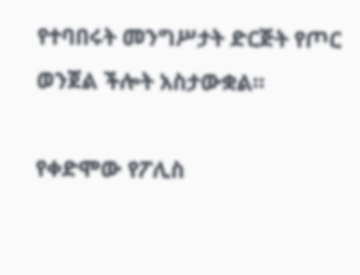የተባበሩት መንግሥታት ድርጅት የጦር ወንጀል ችሎት አስታውቋል።

የቀድሞው የፖሊስ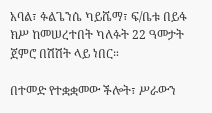አባል፣ ፉልጌንሴ ካይሼማ፣ ፍ/ቤቱ በይፋ ክሥ ከመሠረተበት ካለፉት 22 ዓመታት ጀምሮ በሽሽት ላይ ነበር።

በተመድ የተቋቋመው ችሎት፣ ሥራውን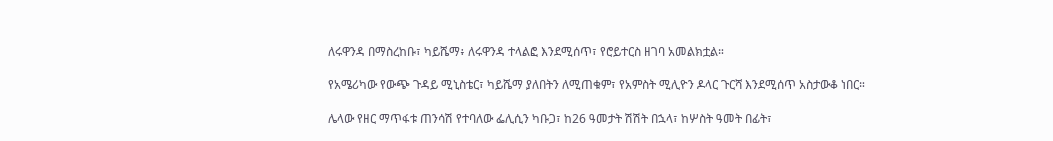ለሩዋንዳ በማስረከቡ፣ ካይሼማ፥ ለሩዋንዳ ተላልፎ እንደሚሰጥ፣ የሮይተርስ ዘገባ አመልክቷል።

የአሜሪካው የውጭ ጉዳይ ሚኒስቴር፣ ካይሼማ ያለበትን ለሚጠቁም፣ የአምስት ሚሊዮን ዶላር ጉርሻ እንደሚሰጥ አስታውቆ ነበር።

ሌላው የዘር ማጥፋቱ ጠንሳሽ የተባለው ፌሊሲን ካቡጋ፣ ከ26 ዓመታት ሽሽት በኋላ፣ ከሦስት ዓመት በፊት፣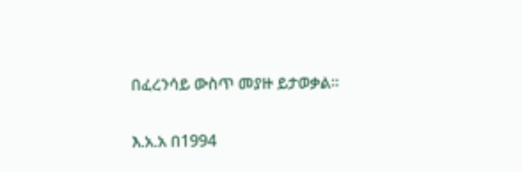በፈረንሳይ ውስጥ መያዙ ይታወቃል።

እ.አ.አ በ1994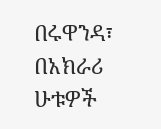በሩዋንዳ፣ በአክራሪ ሁቱዎች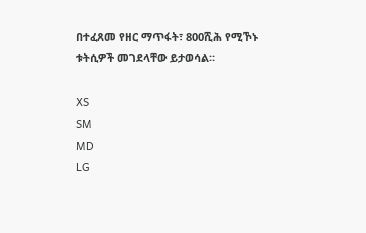በተፈጸመ የዘር ማጥፋት፣ 800ሺሕ የሚኾኑ ቱትሲዎች መገደላቸው ይታወሳል።

XS
SM
MD
LG